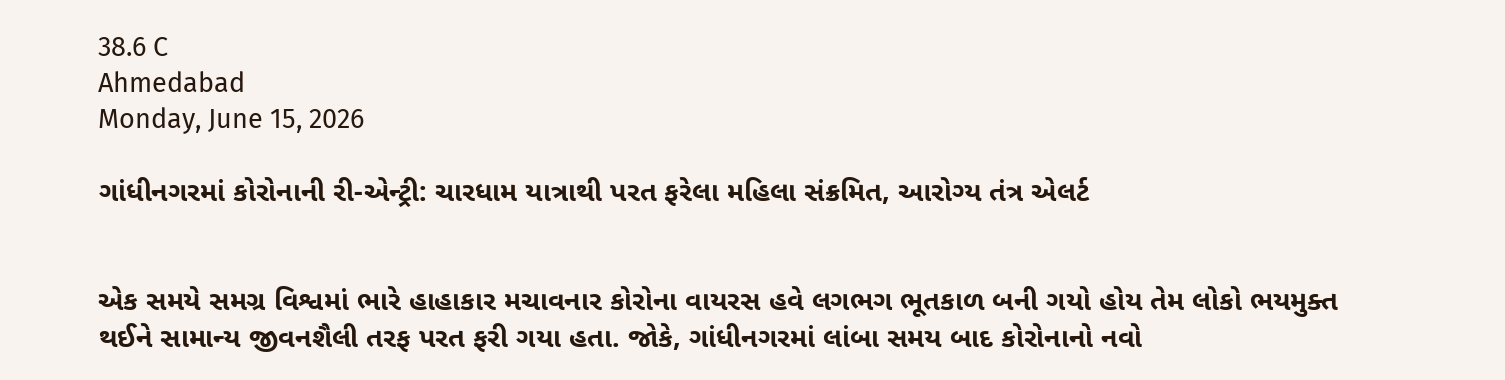38.6 C
Ahmedabad
Monday, June 15, 2026

ગાંધીનગરમાં કોરોનાની રી-એન્ટ્રી: ચારધામ યાત્રાથી પરત ફરેલા મહિલા સંક્રમિત, આરોગ્ય તંત્ર એલર્ટ


એક સમયે સમગ્ર વિશ્વમાં ભારે હાહાકાર મચાવનાર કોરોના વાયરસ હવે લગભગ ભૂતકાળ બની ગયો હોય તેમ લોકો ભયમુક્ત થઈને સામાન્ય જીવનશૈલી તરફ પરત ફરી ગયા હતા. જોકે, ગાંધીનગરમાં લાંબા સમય બાદ કોરોનાનો નવો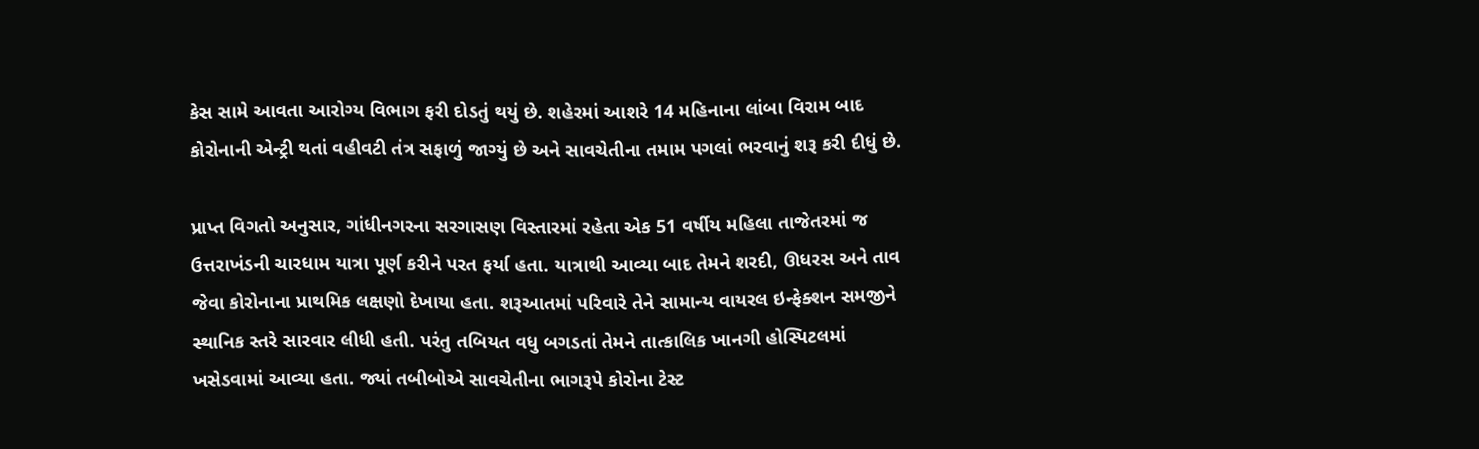કેસ સામે આવતા આરોગ્ય વિભાગ ફરી દોડતું થયું છે. શહેરમાં આશરે 14 મહિનાના લાંબા વિરામ બાદ કોરોનાની એન્ટ્રી થતાં વહીવટી તંત્ર સફાળું જાગ્યું છે અને સાવચેતીના તમામ પગલાં ભરવાનું શરૂ કરી દીધું છે.

પ્રાપ્ત વિગતો અનુસાર, ગાંધીનગરના સરગાસણ વિસ્તારમાં રહેતા એક 51 વર્ષીય મહિલા તાજેતરમાં જ ઉત્તરાખંડની ચારધામ યાત્રા પૂર્ણ કરીને પરત ફર્યા હતા. યાત્રાથી આવ્યા બાદ તેમને શરદી, ઊધરસ અને તાવ જેવા કોરોનાના પ્રાથમિક લક્ષણો દેખાયા હતા. શરૂઆતમાં પરિવારે તેને સામાન્ય વાયરલ ઇન્ફેક્શન સમજીને સ્થાનિક સ્તરે સારવાર લીધી હતી. પરંતુ તબિયત વધુ બગડતાં તેમને તાત્કાલિક ખાનગી હોસ્પિટલમાં ખસેડવામાં આવ્યા હતા. જ્યાં તબીબોએ સાવચેતીના ભાગરૂપે કોરોના ટેસ્ટ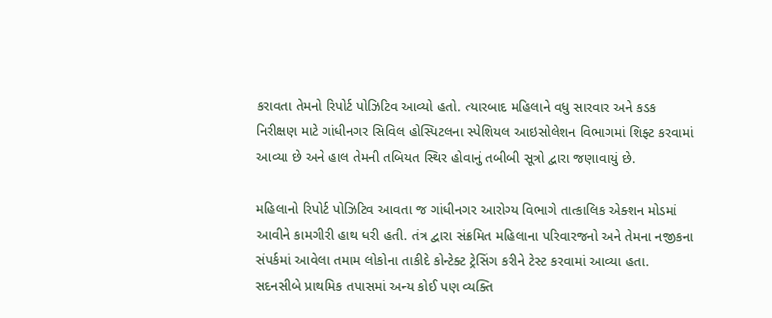કરાવતા તેમનો રિપોર્ટ પોઝિટિવ આવ્યો હતો. ત્યારબાદ મહિલાને વધુ સારવાર અને કડક નિરીક્ષણ માટે ગાંધીનગર સિવિલ હોસ્પિટલના સ્પેશિયલ આઇસોલેશન વિભાગમાં શિફ્ટ કરવામાં આવ્યા છે અને હાલ તેમની તબિયત સ્થિર હોવાનું તબીબી સૂત્રો દ્વારા જણાવાયું છે.

મહિલાનો રિપોર્ટ પોઝિટિવ આવતા જ ગાંધીનગર આરોગ્ય વિભાગે તાત્કાલિક એક્શન મોડમાં આવીને કામગીરી હાથ ધરી હતી. તંત્ર દ્વારા સંક્રમિત મહિલાના પરિવારજનો અને તેમના નજીકના સંપર્કમાં આવેલા તમામ લોકોના તાકીદે કોન્ટેક્ટ ટ્રેસિંગ કરીને ટેસ્ટ કરવામાં આવ્યા હતા. સદનસીબે પ્રાથમિક તપાસમાં અન્ય કોઈ પણ વ્યક્તિ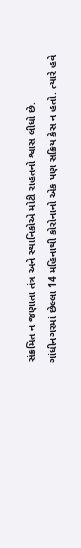સંક્રમિત ન જણાતા તંત્ર અને સ્થાનિકોએ મોટી રાહતનો શ્વાસ લીધો છે. ગાંધીનગરમાં છેલ્લા 14 મહિનાથી કોરોનાનો એક પણ સક્રિય કેસ ન હતો. ત્યારે હવે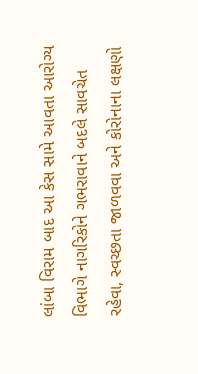લાંબા વિરામ બાદ આ કેસ સામે આવતા આરોગ્ય વિભાગે નાગરિકોને ગભરાવાને બદલે સાવચેત રહેવા, સ્વચ્છતા જાળવવા અને કોરોનાના લક્ષણો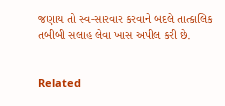જણાય તો સ્વ-સારવાર કરવાને બદલે તાત્કાલિક તબીબી સલાહ લેવા ખાસ અપીલ કરી છે.


Related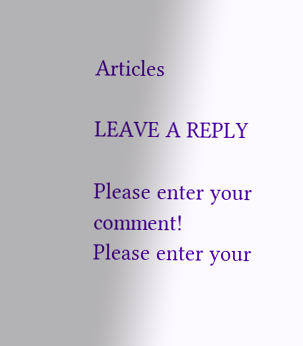Articles

LEAVE A REPLY

Please enter your comment!
Please enter your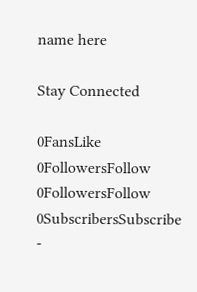name here

Stay Connected

0FansLike
0FollowersFollow
0FollowersFollow
0SubscribersSubscribe
-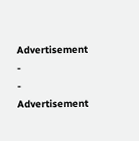Advertisement -
- Advertisement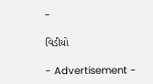-

વિડીયો

- Advertisement -